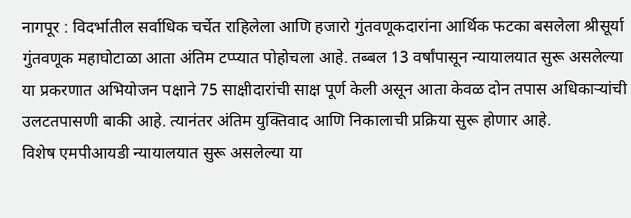नागपूर : विदर्भातील सर्वाधिक चर्चेत राहिलेला आणि हजारो गुंतवणूकदारांना आर्थिक फटका बसलेला श्रीसूर्या गुंतवणूक महाघोटाळा आता अंतिम टप्प्यात पोहोचला आहे. तब्बल 13 वर्षांपासून न्यायालयात सुरू असलेल्या या प्रकरणात अभियोजन पक्षाने 75 साक्षीदारांची साक्ष पूर्ण केली असून आता केवळ दोन तपास अधिकाऱ्यांची उलटतपासणी बाकी आहे. त्यानंतर अंतिम युक्तिवाद आणि निकालाची प्रक्रिया सुरू होणार आहे.
विशेष एमपीआयडी न्यायालयात सुरू असलेल्या या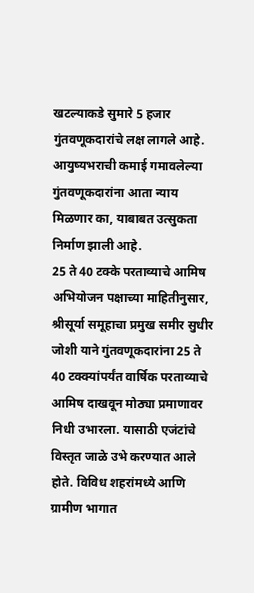खटल्याकडे सुमारे 5 हजार गुंतवणूकदारांचे लक्ष लागले आहे. आयुष्यभराची कमाई गमावलेल्या गुंतवणूकदारांना आता न्याय मिळणार का, याबाबत उत्सुकता निर्माण झाली आहे.
25 ते 40 टक्के परताव्याचे आमिष
अभियोजन पक्षाच्या माहितीनुसार, श्रीसूर्या समूहाचा प्रमुख समीर सुधीर जोशी याने गुंतवणूकदारांना 25 ते 40 टक्क्यांपर्यंत वार्षिक परताव्याचे आमिष दाखवून मोठ्या प्रमाणावर निधी उभारला. यासाठी एजंटांचे विस्तृत जाळे उभे करण्यात आले होते. विविध शहरांमध्ये आणि ग्रामीण भागात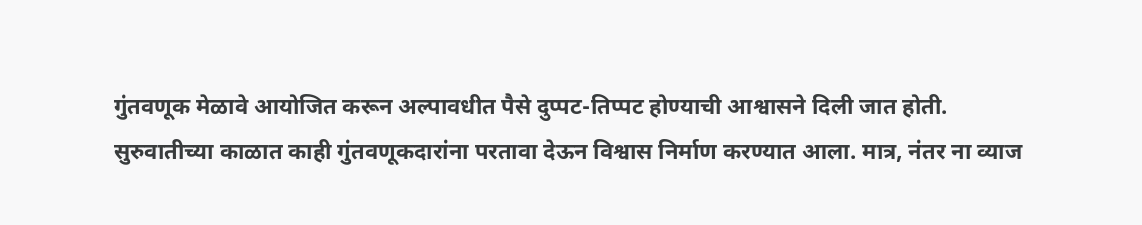गुंतवणूक मेळावे आयोजित करून अल्पावधीत पैसे दुप्पट-तिप्पट होण्याची आश्वासने दिली जात होती.
सुरुवातीच्या काळात काही गुंतवणूकदारांना परतावा देऊन विश्वास निर्माण करण्यात आला. मात्र, नंतर ना व्याज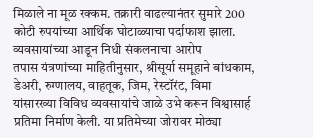मिळाले ना मूळ रक्कम. तक्रारी वाढल्यानंतर सुमारे 200 कोटी रुपयांच्या आर्थिक घोटाळ्याचा पर्दाफाश झाला.
व्यवसायांच्या आडून निधी संकलनाचा आरोप
तपास यंत्रणांच्या माहितीनुसार, श्रीसूर्या समूहाने बांधकाम, डेअरी, रुग्णालय, वाहतूक, जिम, रेस्टॉरंट, विमा यांसारख्या विविध व्यवसायांचे जाळे उभे करून विश्वासार्ह प्रतिमा निर्माण केली. या प्रतिमेच्या जोरावर मोठ्या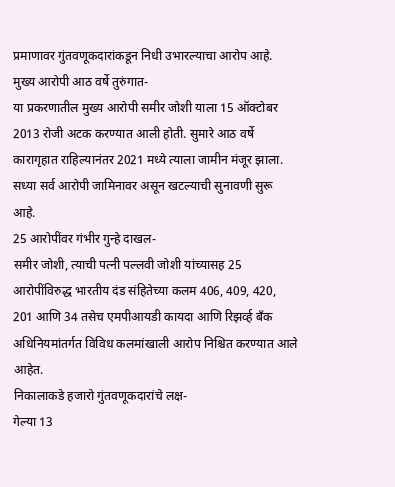प्रमाणावर गुंतवणूकदारांकडून निधी उभारल्याचा आरोप आहे.
मुख्य आरोपी आठ वर्षे तुरुंगात-
या प्रकरणातील मुख्य आरोपी समीर जोशी याला 15 ऑक्टोबर 2013 रोजी अटक करण्यात आली होती. सुमारे आठ वर्षे कारागृहात राहिल्यानंतर 2021 मध्ये त्याला जामीन मंजूर झाला. सध्या सर्व आरोपी जामिनावर असून खटल्याची सुनावणी सुरू आहे.
25 आरोपींवर गंभीर गुन्हे दाखल-
समीर जोशी, त्याची पत्नी पल्लवी जोशी यांच्यासह 25 आरोपींविरुद्ध भारतीय दंड संहितेच्या कलम 406, 409, 420, 201 आणि 34 तसेच एमपीआयडी कायदा आणि रिझर्व्ह बँक अधिनियमांतर्गत विविध कलमांखाली आरोप निश्चित करण्यात आले आहेत.
निकालाकडे हजारो गुंतवणूकदारांचे लक्ष-
गेल्या 13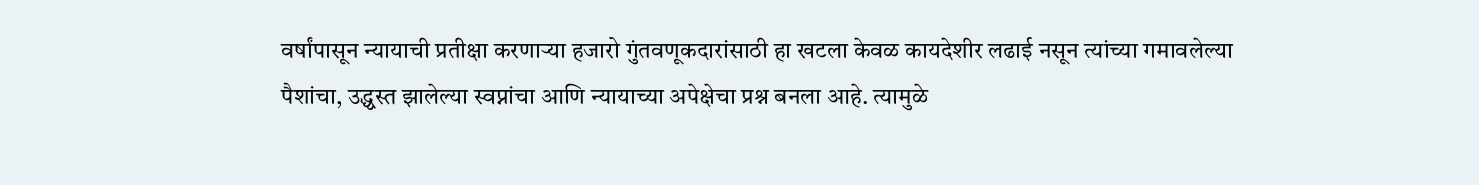वर्षांपासून न्यायाची प्रतीक्षा करणाऱ्या हजारो गुंतवणूकदारांसाठी हा खटला केवळ कायदेशीर लढाई नसून त्यांच्या गमावलेल्या पैशांचा, उद्ध्वस्त झालेल्या स्वप्नांचा आणि न्यायाच्या अपेक्षेचा प्रश्न बनला आहे. त्यामुळे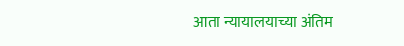आता न्यायालयाच्या अंतिम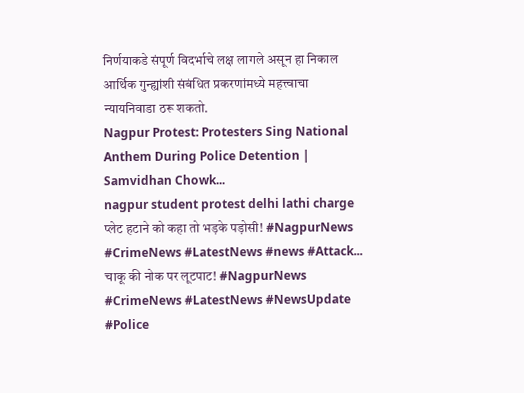निर्णयाकडे संपूर्ण विदर्भाचे लक्ष लागले असून हा निकाल आर्थिक गुन्ह्यांशी संबंधित प्रकरणांमध्ये महत्त्वाचा न्यायनिवाडा ठरू शकतो.
Nagpur Protest: Protesters Sing National Anthem During Police Detention | Samvidhan Chowk...
nagpur student protest delhi lathi charge
प्लेट हटाने को कहा तो भड़के पड़ोसी! #NagpurNews #CrimeNews #LatestNews #news #Attack...
चाकू की नोक पर लूटपाट! #NagpurNews #CrimeNews #LatestNews #NewsUpdate #Police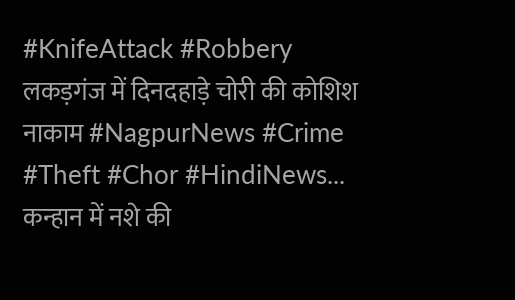#KnifeAttack #Robbery
लकड़गंज में दिनदहाड़े चोरी की कोशिश नाकाम #NagpurNews #Crime #Theft #Chor #HindiNews...
कन्हान में नशे की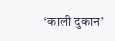‘काली दुकान’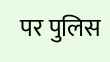पर पुलिस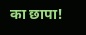का छापा!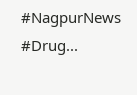#NagpurNews #Drug...